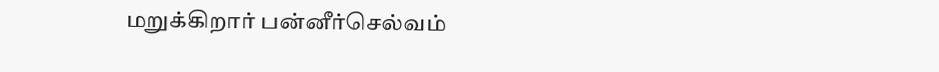மறுக்கிறார் பன்னீர்செல்வம்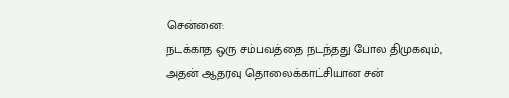சென்னை:
நடக்காத ஒரு சம்பவத்தை நடந்தது போல திமுகவும், அதன் ஆதரவு தொலைக்காட்சியான சன்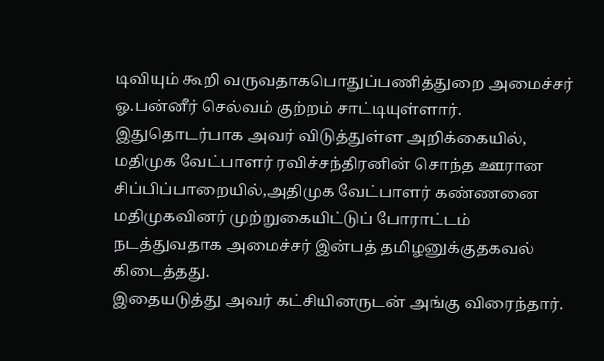டிவியும் கூறி வருவதாகபொதுப்பணித்துறை அமைச்சர் ஓ.பன்னீர் செல்வம் குற்றம் சாட்டியுள்ளார்.
இதுதொடர்பாக அவர் விடுத்துள்ள அறிக்கையில், மதிமுக வேட்பாளர் ரவிச்சந்திரனின் சொந்த ஊரான சிப்பிப்பாறையில்,அதிமுக வேட்பாளர் கண்ணனை மதிமுகவினர் முற்றுகையிட்டுப் போராட்டம் நடத்துவதாக அமைச்சர் இன்பத் தமிழனுக்குதகவல் கிடைத்தது.
இதையடுத்து அவர் கட்சியினருடன் அங்கு விரைந்தார்.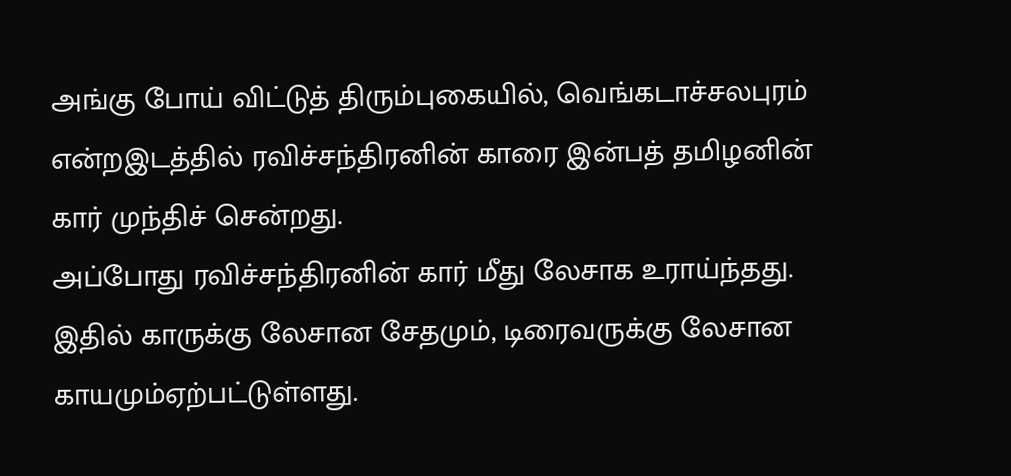அங்கு போய் விட்டுத் திரும்புகையில், வெங்கடாச்சலபுரம் என்றஇடத்தில் ரவிச்சந்திரனின் காரை இன்பத் தமிழனின் கார் முந்திச் சென்றது.
அப்போது ரவிச்சந்திரனின் கார் மீது லேசாக உராய்ந்தது. இதில் காருக்கு லேசான சேதமும், டிரைவருக்கு லேசான காயமும்ஏற்பட்டுள்ளது.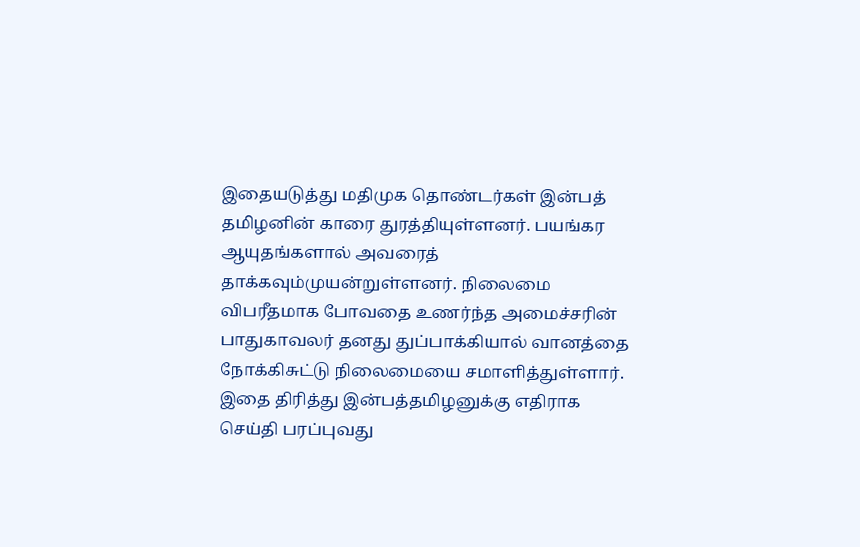இதையடுத்து மதிமுக தொண்டர்கள் இன்பத் தமிழனின் காரை துரத்தியுள்ளனர். பயங்கர ஆயுதங்களால் அவரைத் தாக்கவும்முயன்றுள்ளனர். நிலைமை விபரீதமாக போவதை உணர்ந்த அமைச்சரின் பாதுகாவலர் தனது துப்பாக்கியால் வானத்தை நோக்கிசுட்டு நிலைமையை சமாளித்துள்ளார்.
இதை திரித்து இன்பத்தமிழனுக்கு எதிராக செய்தி பரப்புவது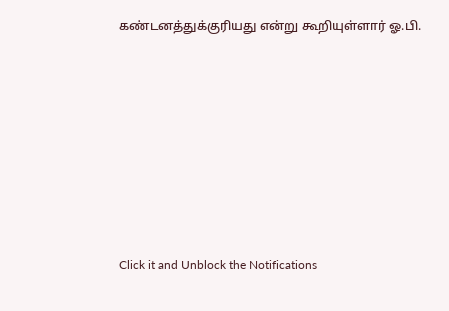கண்டனத்துக்குரியது என்று கூறியுள்ளார் ஓ.பி.












Click it and Unblock the Notifications